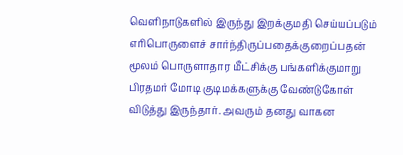வெளிநாடுகளில் இருந்து இறக்குமதி செய்யப்படும் எரிபொருளைச் சார்ந்திருப்பதைக்குறைப்பதன் மூலம் பொருளாதார மீட்சிக்கு பங்களிக்குமாறு பிரதமர் மோடி குடிமக்களுக்கு வேண்டுகோள் விடுத்து இருந்தார். அவரும் தனது வாகன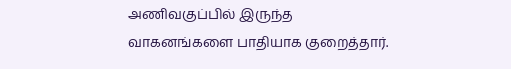அணிவகுப்பில் இருந்த வாகனங்களை பாதியாக குறைத்தார்.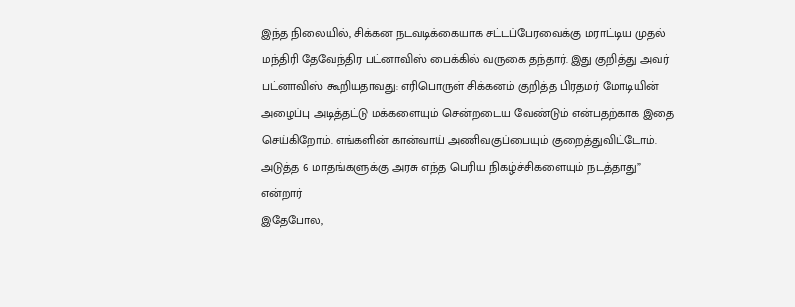இந்த நிலையில், சிக்கன நடவடிக்கையாக சட்டப்பேரவைக்கு மராட்டிய முதல் மந்திரி தேவேந்திர பட்னாவிஸ் பைக்கில் வருகை தந்தார். இது குறித்து அவர் பட்னாவிஸ் கூறியதாவது: எரிபொருள் சிக்கனம் குறித்த பிரதமர் மோடியின் அழைப்பு அடித்தட்டு மக்களையும் சென்றடைய வேண்டும் என்பதற்காக இதை செய்கிறோம். எங்களின் கான்வாய் அணிவகுப்பையும் குறைத்துவிட்டோம். அடுத்த 6 மாதங்களுக்கு அரசு எந்த பெரிய நிகழ்ச்சிகளையும் நடத்தாது” என்றார்
இதேபோல,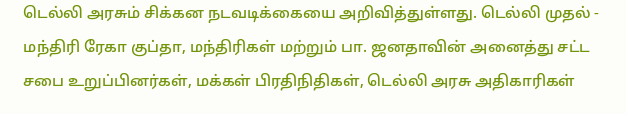டெல்லி அரசும் சிக்கன நடவடிக்கையை அறிவித்துள்ளது. டெல்லி முதல் - மந்திரி ரேகா குப்தா, மந்திரிகள் மற்றும் பா. ஜனதாவின் அனைத்து சட்ட சபை உறுப்பினர்கள், மக்கள் பிரதிநிதிகள், டெல்லி அரசு அதிகாரிகள்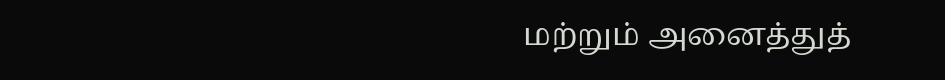மற்றும் அனைத்துத்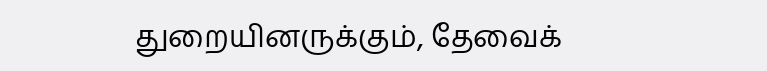துறையினருக்கும், தேவைக்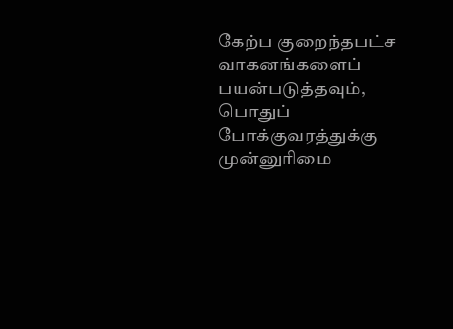கேற்ப குறைந்தபட்ச வாகனங்களைப் பயன்படுத்தவும், பொதுப் போக்குவரத்துக்கு முன்னுரிமை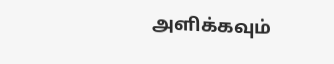அளிக்கவும்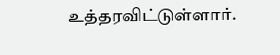உத்தரவிட்டுள்ளார்.